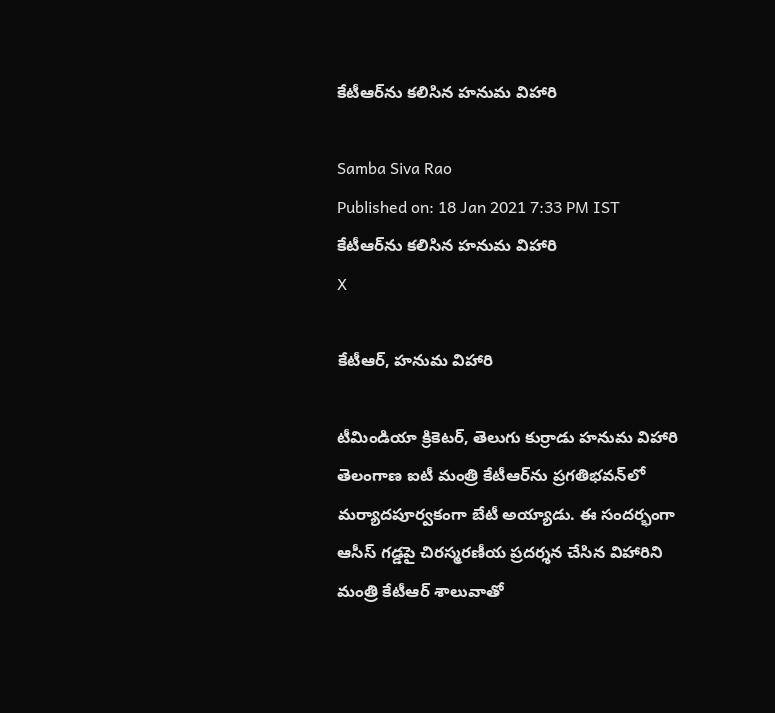కేటీఆర్‌ను కలిసిన హనుమ విహారి

Samba Siva Rao
Published on: 18 Jan 2021 7:33 PM IST
కేటీఆర్‌ను కలిసిన హనుమ విహారి
X

కేటీఆర్, హనుమ విహారి

టీమిండియా క్రికెటర్, తెలుగు కుర్రాడు హనుమ విహారి తెలంగాణ ఐటీ మంత్రి కేటీఆర్‌ను ప్రగతిభవన్‌లో మర్యాదపూర్వకంగా బేటీ అయ్యాడు. ఈ సందర్భంగా ఆసీస్‌ గడ్డపై చిరస్మరణీయ ప్రదర్శన చేసిన విహారిని మంత్రి కేటీఆర్‌ శాలువాతో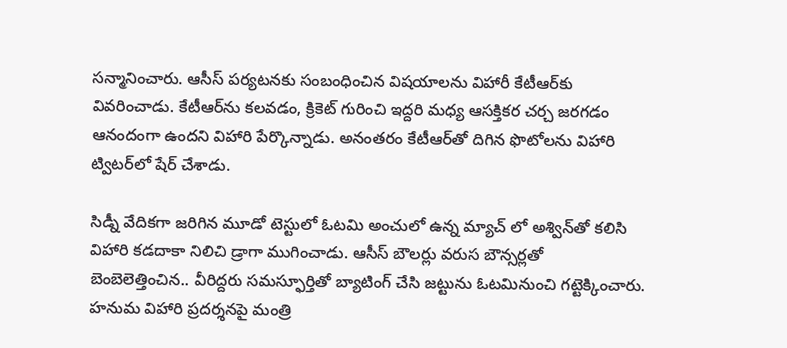సన్మానించారు. ఆసీస్‌ పర్యటనకు సంబంధించిన విషయాలను విహారీ కేటీఆర్‌కు వివరించాడు. కేటీఆర్‌ను కలవడం, క్రికెట్ గురించి ఇద్దరి మధ్య ఆసక్తికర చర్చ జరగడం ఆనందంగా ఉందని విహారి పేర్కొన్నాడు. అనంతరం కేటీఆర్‌తో దిగిన ఫొటోలను విహారి ట్విటర్‌లో షేర్‌ చేశాడు.

సిడ్నీ వేదికగా జరిగిన మూడో టెస్టులో ఓటమి అంచులో ఉన్న మ్యాచ్ లో అశ్విన్‌తో కలిసి విహారి కడదాకా నిలిచి డ్రాగా ముగించాడు. ఆసీస్‌ బౌలర్లు వరుస బౌన్సర్లతో బెంబెలెత్తించిన.. వీరిద్దరు సమస్ఫూర్తితో బ్యాటింగ్‌ చేసి జట్టును ఓటమినుంచి గట్టెక్కించారు. హనుమ విహారి ప్రదర్శనపై మంత్రి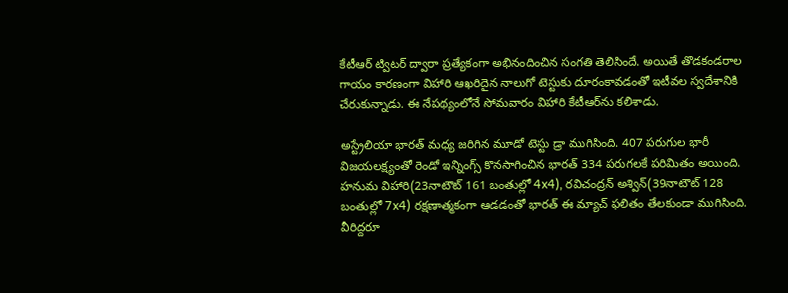కేటీఆర్‌ ట్విటర్‌ ద్వారా ప్రత్యేకంగా అభినందించిన సంగతి తెలిసిందే. అయితే తొడకండరాల గాయం కారణంగా విహారి ఆఖరిదైన నాలుగో టెస్టుకు దూరంకావడంతో ఇటీవల స్వదేశానికి చేరుకున్నాడు. ఈ నేపథ్యంలోనే సోమవారం విహారి కేటీఆర్‌ను కలిశాడు.

అస్ట్రేలియా భారత్ మధ్య జరిగిన మూడో టెస్టు డ్రా ముగిసింది. 407 పరుగుల భారీ విజయలక్ష్యంతో రెండో ఇన్నింగ్స్‌ కొనసాగించిన భారత్ 334 పరుగలకే పరిమితం అయింది. హనుమ విహారి(23నాటౌట్ 161 బంతుల్లో 4x4), రవిచంద్రన్‌ అశ్విన్‌(39నాటౌట్ 128 బంతుల్లో 7x4) రక్షణాత్మకంగా ఆడడంతో భారత్ ఈ మ్యాచ్ ఫలితం తేలకుండా ముగిసింది. వీరిద్దరూ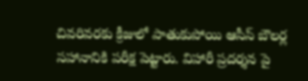చివరివరకు క్రీజులో పాతుకుపోయి ఆసీస్ బౌలర్ల సహానానికి పరీక్ష పెట్టారు. విహారీ ప్రదర్శన పై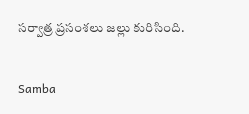సర్వాత్ర ప్రసంశలు జల్లు కురిసింది.


Samba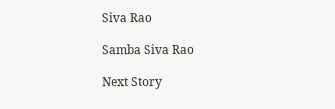Siva Rao

Samba Siva Rao

Next Story